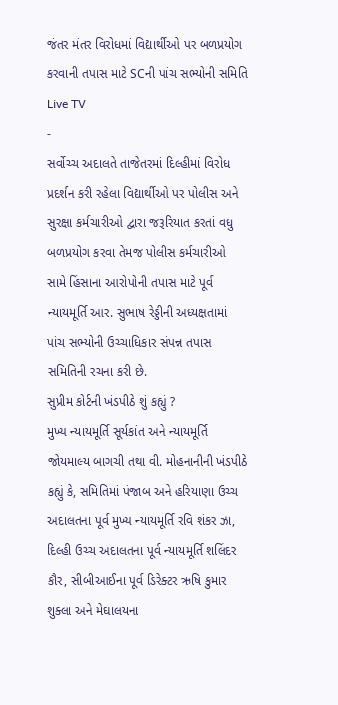જંતર મંતર વિરોધમાં વિદ્યાર્થીઓ પર બળપ્રયોગ કરવાની તપાસ માટે SCની પાંચ સભ્યોની સમિતિ
Live TV
-
સર્વોચ્ચ અદાલતે તાજેતરમાં દિલ્હીમાં વિરોધ પ્રદર્શન કરી રહેલા વિદ્યાર્થીઓ પર પોલીસ અને સુરક્ષા કર્મચારીઓ દ્વારા જરૂરિયાત કરતાં વધુ બળપ્રયોગ કરવા તેમજ પોલીસ કર્મચારીઓ સામે હિંસાના આરોપોની તપાસ માટે પૂર્વ ન્યાયમૂર્તિ આર. સુભાષ રેડ્ડીની અધ્યક્ષતામાં પાંચ સભ્યોની ઉચ્ચાધિકાર સંપન્ન તપાસ સમિતિની રચના કરી છે.
સુપ્રીમ કોર્ટની ખંડપીઠે શું કહ્યું ?
મુખ્ય ન્યાયમૂર્તિ સૂર્યકાંત અને ન્યાયમૂર્તિ જોયમાલ્ય બાગચી તથા વી. મોહનાનીની ખંડપીઠે કહ્યું કે, સમિતિમાં પંજાબ અને હરિયાણા ઉચ્ચ અદાલતના પૂર્વ મુખ્ય ન્યાયમૂર્તિ રવિ શંકર ઝા, દિલ્હી ઉચ્ચ અદાલતના પૂર્વ ન્યાયમૂર્તિ શલિંદર કૌર, સીબીઆઈના પૂર્વ ડિરેક્ટર ઋષિ કુમાર શુક્લા અને મેઘાલયના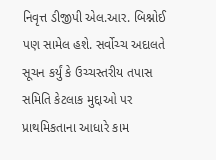નિવૃત્ત ડીજીપી એલ.આર. બિશ્નોઈ પણ સામેલ હશે. સર્વોચ્ચ અદાલતે સૂચન કર્યું કે ઉચ્ચસ્તરીય તપાસ સમિતિ કેટલાક મુદ્દાઓ પર પ્રાથમિકતાના આધારે કામ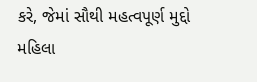કરે, જેમાં સૌથી મહત્વપૂર્ણ મુદ્દો મહિલા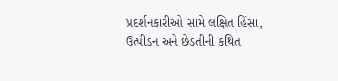પ્રદર્શનકારીઓ સામે લક્ષિત હિંસા, ઉત્પીડન અને છેડતીની કથિત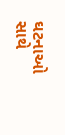ઘટનાઓ સાથે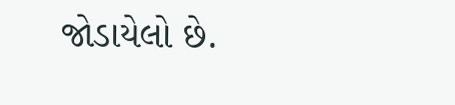જોડાયેલો છે.